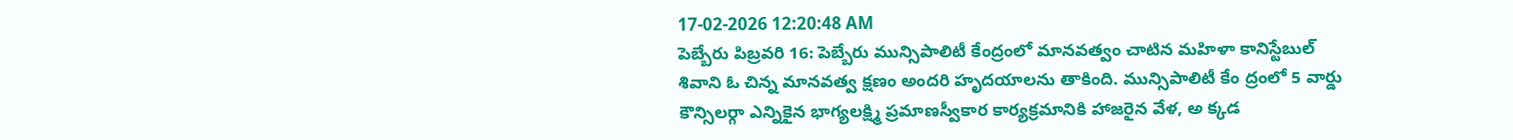17-02-2026 12:20:48 AM
పెబ్బేరు పిబ్రవరి 16: పెబ్బేరు మున్సిపాలిటీ కేంద్రంలో మానవత్వం చాటిన మహిళా కానిస్టేబుల్ శివాని ఓ చిన్న మానవత్వ క్షణం అందరి హృదయాలను తాకింది. మున్సిపాలిటీ కేం ద్రంలో 5 వార్డు కౌన్సిలర్గా ఎన్నికైన భాగ్యలక్ష్మి ప్రమాణస్వీకార కార్యక్రమానికి హాజరైన వేళ, అ క్కడ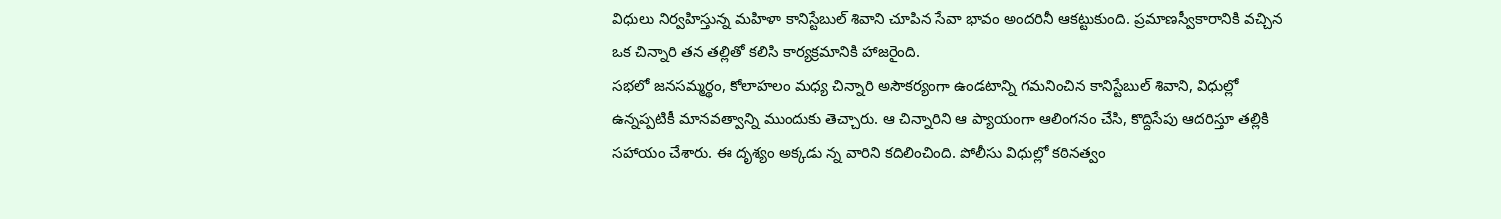విధులు నిర్వహిస్తున్న మహిళా కానిస్టేబుల్ శివాని చూపిన సేవా భావం అందరినీ ఆకట్టుకుంది. ప్రమాణస్వీకారానికి వచ్చిన ఒక చిన్నారి తన తల్లితో కలిసి కార్యక్రమానికి హాజరైంది.
సభలో జనసమ్మర్థం, కోలాహలం మధ్య చిన్నారి అసౌకర్యంగా ఉండటాన్ని గమనించిన కానిస్టేబుల్ శివాని, విధుల్లో ఉన్నప్పటికీ మానవత్వాన్ని ముందుకు తెచ్చారు. ఆ చిన్నారిని ఆ ప్యాయంగా ఆలింగనం చేసి, కొద్దిసేపు ఆదరిస్తూ తల్లికి సహాయం చేశారు. ఈ దృశ్యం అక్కడు న్న వారిని కదిలించింది. పోలీసు విధుల్లో కఠినత్వం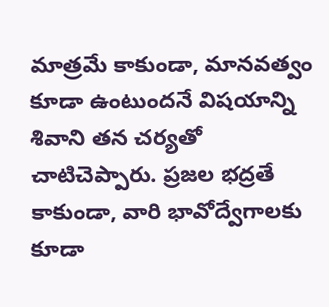మాత్రమే కాకుండా, మానవత్వం కూడా ఉంటుందనే విషయాన్ని శివాని తన చర్యతో చాటిచెప్పారు. ప్రజల భద్రతే కాకుండా, వారి భావోద్వేగాలకు కూడా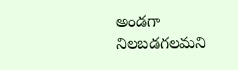అండగా నిలబడగలమని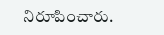నిరూపించారు.